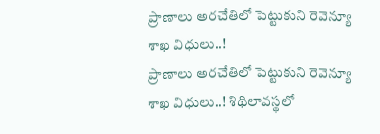ప్రాణాలు అరచేతిలో పెట్టుకుని రెవెన్యూ శాఖ విధులు..!
ప్రాణాలు అరచేతిలో పెట్టుకుని రెవెన్యూ శాఖ విధులు..! శిథిలావస్థలో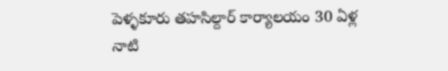పెళ్ళకూరు తహసిల్దార్ కార్యాలయం 30 ఏళ్ల నాటి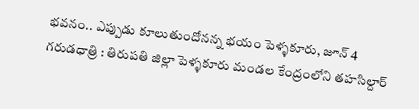భవనం.. ఎప్పుడు కూలుతుందోనన్న భయం పెళ్ళకూరు, జూన్ 4 గరుడధాత్రి : తిరుపతి జిల్లా పెళ్ళకూరు మండల కేంద్రంలోని తహసిల్దార్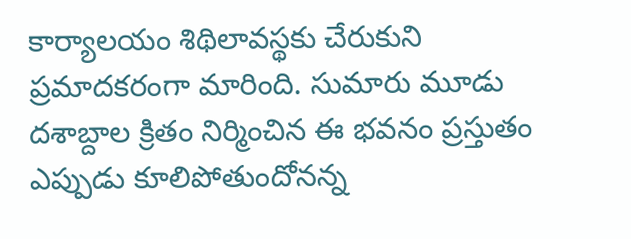కార్యాలయం శిథిలావస్థకు చేరుకుని ప్రమాదకరంగా మారింది. సుమారు మూడు దశాబ్దాల క్రితం నిర్మించిన ఈ భవనం ప్రస్తుతం ఎప్పుడు కూలిపోతుందోనన్న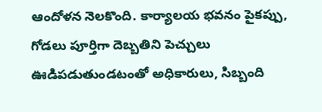ఆందోళన నెలకొంది. కార్యాలయ భవనం పైకప్పు, గోడలు పూర్తిగా దెబ్బతిని పెచ్చులు ఊడిపడుతుండటంతో అధికారులు, సిబ్బంది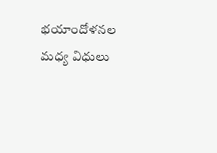భయాందోళనల మధ్య విధులు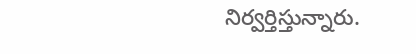నిర్వర్తిస్తున్నారు.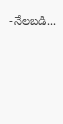-నేలబడి...